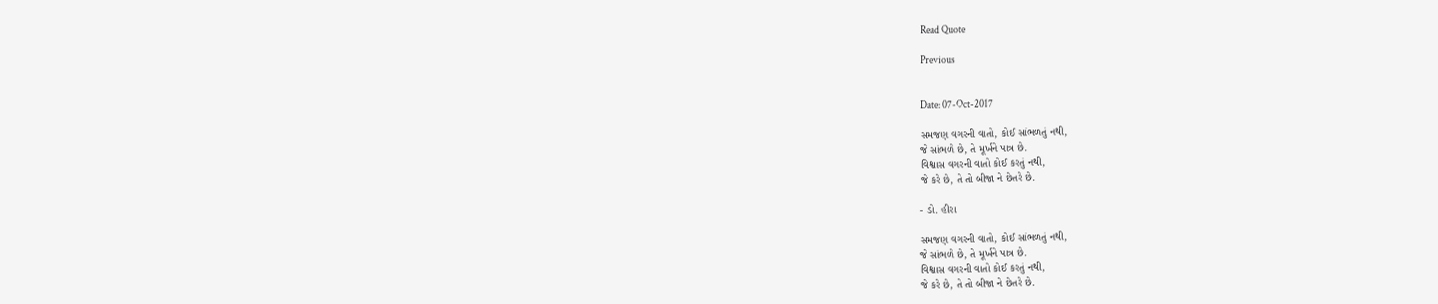Read Quote

Previous


Date: 07-Oct-2017

સમજણ વગરની વાતો, કોઈ સાંભળતું નથી,
જે સાંભળે છે, તે મૂર્ખને પાત્ર છે.
વિશ્વાસ વગરની વાતો કોઈ કરતું નથી,
જે કરે છે, તે તો બીજા ને છેતરે છે.

- ડો. હીરા

સમજણ વગરની વાતો, કોઈ સાંભળતું નથી,
જે સાંભળે છે, તે મૂર્ખને પાત્ર છે.
વિશ્વાસ વગરની વાતો કોઈ કરતું નથી,
જે કરે છે, તે તો બીજા ને છેતરે છે.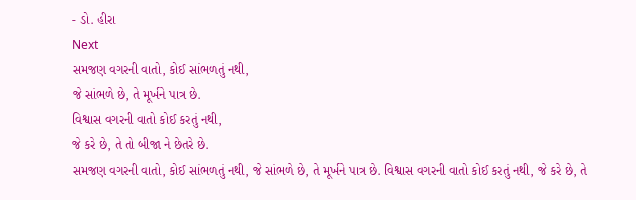- ડો. હીરા
Next
સમજણ વગરની વાતો, કોઈ સાંભળતું નથી,
જે સાંભળે છે, તે મૂર્ખને પાત્ર છે.
વિશ્વાસ વગરની વાતો કોઈ કરતું નથી,
જે કરે છે, તે તો બીજા ને છેતરે છે.
સમજણ વગરની વાતો, કોઈ સાંભળતું નથી, જે સાંભળે છે, તે મૂર્ખને પાત્ર છે. વિશ્વાસ વગરની વાતો કોઈ કરતું નથી, જે કરે છે, તે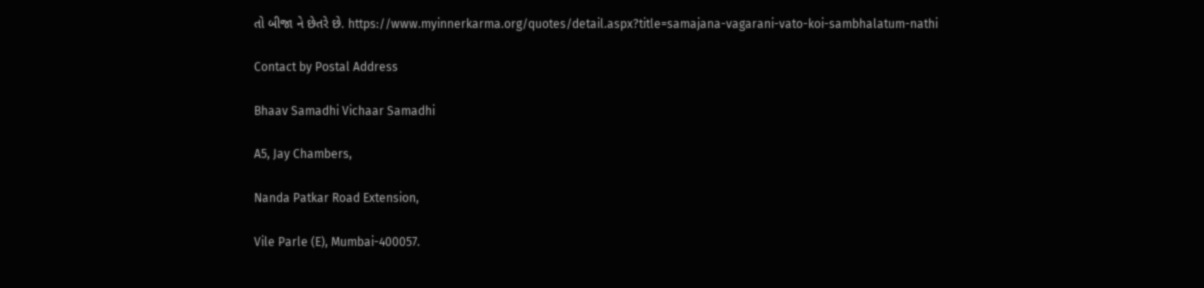તો બીજા ને છેતરે છે. https://www.myinnerkarma.org/quotes/detail.aspx?title=samajana-vagarani-vato-koi-sambhalatum-nathi

Contact by Postal Address

Bhaav Samadhi Vichaar Samadhi

A5, Jay Chambers,

Nanda Patkar Road Extension,

Vile Parle (E), Mumbai-400057.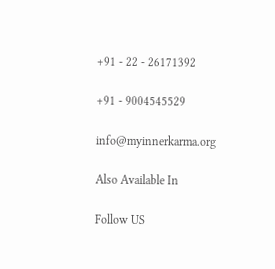+91 - 22 - 26171392

+91 - 9004545529

info@myinnerkarma.org

Also Available In

Follow US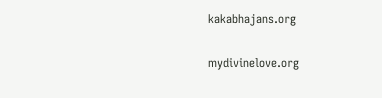kakabhajans.org

mydivinelove.org